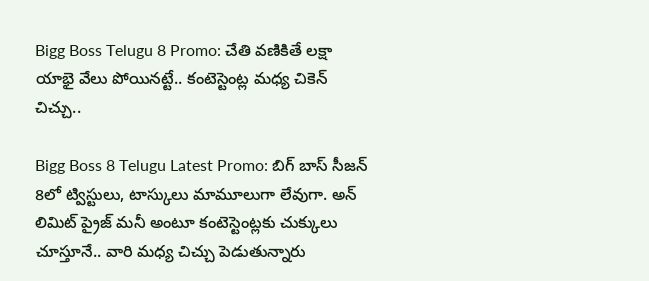Bigg Boss Telugu 8 Promo: చేతి వణికితే లక్షా యాభై వేలు పోయినట్టే.. కంటెస్టెంట్ల మధ్య చికెన్ చిచ్చు..

Bigg Boss 8 Telugu Latest Promo: బిగ్ బాస్ సీజన్ 8లో ట్విస్టులు, టాస్కులు మామూలుగా లేవుగా. అన్ లిమిట్ ప్రైజ్ మనీ అంటూ కంటెస్టెంట్లకు చుక్కులు చూస్తూనే.. వారి మధ్య చిచ్చు పెడుతున్నారు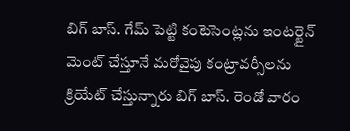బిగ్ బాస్. గేమ్ పెట్టి కంటెసెంట్లను ఇంటర్టైన్ మెంట్ చేస్తూనే మరోవైపు కంట్రావర్సీలను
క్రియేట్ చేస్తున్నారు బిగ్ బాస్. రెండో వారం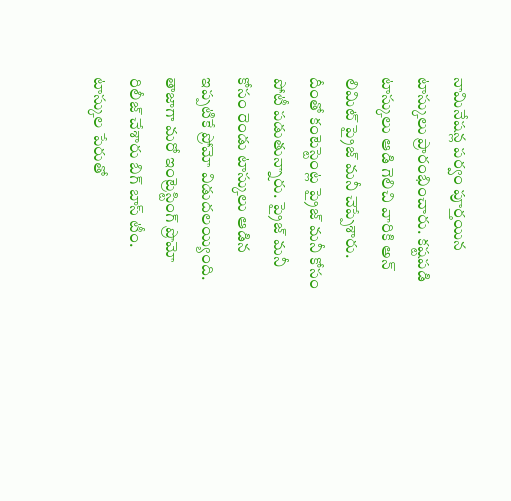నామినేషన్ల పర్వం పూర్తయిన టాస్కులు ప్రారంభించారు. కష్టపడి టాస్కులు ఆడి గెలిచి వారికి అన్ లిమిట్ ప్రైజ్ మనీ చెప్పేశారు. దీంతో కంటెస్టెంట్ల ప్రైజ్ మనీ కోసం పోటీ పడుతున్నారు. ప్రైజ్ మనీ కోసం రెండు టాస్కులు ఆడిన ఇప్పటికే ప్రోమో విడుదలయ్యింది. తాజాగా మరో ఇంట్రెస్టింగ్ ప్రొమో రిలీజ్ చేశారు బిగ్ బాస్ టీం. టాస్కుల పేరుతో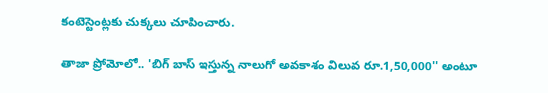కంటెస్టెంట్లకు చుక్కలు చూపించారు.

తాజా ప్రోమోలో.. 'బిగ్ బాస్ ఇస్తున్న నాలుగో అవకాశం విలువ రూ.1,50,000'' అంటూ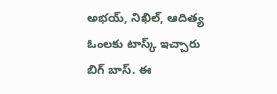అభయ్, నిఖిల్, ఆదిత్య ఓంలకు టాస్క్ ఇచ్చారు బిగ్ బాస్. ఈ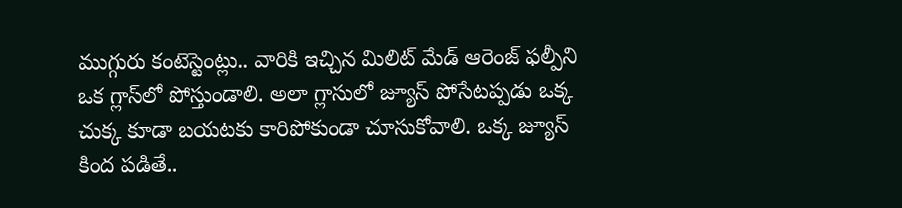ముగ్గురు కంటెస్టెంట్లు.. వారికి ఇచ్చిన మిలిట్ మేడ్ ఆరెంజ్ ఫల్పీని ఒక గ్లాస్‌లో పోస్తుండాలి. అలా గ్లాసులో జ్యూస్ పోసేటప్పడు ఒక్క చుక్క కూడా బయటకు కారిపోకుండా చూసుకోవాలి. ఒక్క జ్యూస్ కింద పడితే..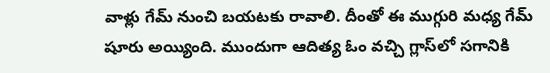వాళ్లు గేమ్ నుంచి బయటకు రావాలి. దీంతో ఈ ముగ్గురి మధ్య గేమ్ షూరు అయ్యింది. ముందుగా ఆదిత్య ఓం వచ్చి గ్లాస్‌లో సగానికి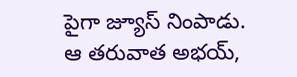పైగా జ్యూస్ నింపాడు. ఆ తరువాత అభయ్,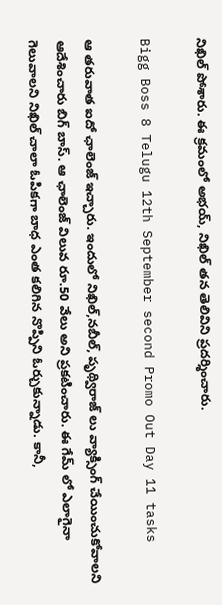నిఖిల్ పోశారు. ఈ క్రమంలో అభయ్, నిఖిల్ తన తెలివిని ప్రదర్శించారు.

Bigg Boss 8 Telugu 12th September second Promo Out Day 11 tasks

ఆ తరువాత ఐదో ఛాలెంజ్ ఇచ్చారు. ఇందులో నిఖిల్,నబీల్, పృథ్విరాజ్ లు వ్యాక్సింగ్ చేయించుకోవాలని ఆదేశించారు బిగ్ బాస్. ఆ ఛాలెంజ్ విలువ రూ.50 వేలు అని ప్రకటించారు. ఈ గేమ్ లో ఎలాగైనా గెలువాలని నిఖిల్ చాలా ఓపికగా బాధ ఎంత కలిగిన నొప్పిని ఓర్చుకున్నాడు. కానీ,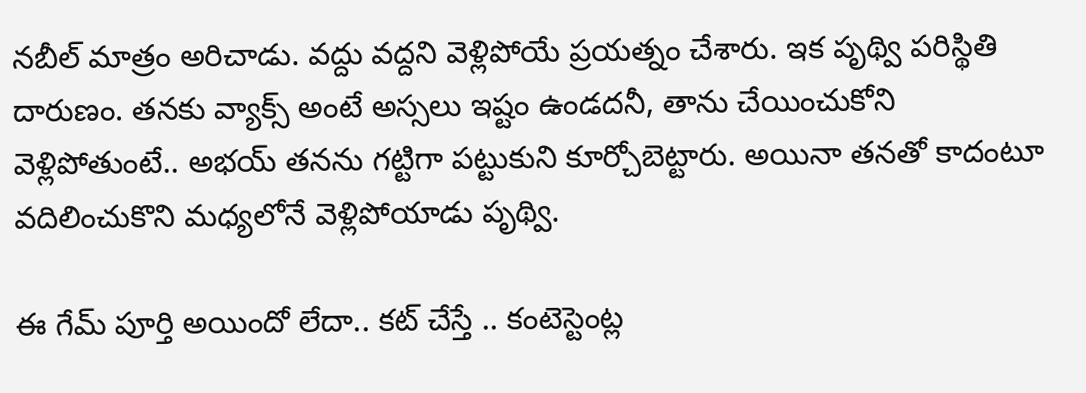నబీల్ మాత్రం అరిచాడు. వద్దు వద్దని వెళ్లిపోయే ప్రయత్నం చేశారు. ఇక పృథ్వి పరిస్థితి దారుణం. తనకు వ్యాక్స్ అంటే అస్సలు ఇష్టం ఉండదనీ, తాను చేయించుకోని వెళ్లిపోతుంటే.. అభయ్ తనను గట్టిగా పట్టుకుని కూర్చోబెట్టారు. అయినా తనతో కాదంటూ వదిలించుకొని మధ్యలోనే వెళ్లిపోయాడు పృథ్వి.

ఈ గేమ్ పూర్తి అయిందో లేదా.. కట్ చేస్తే .. కంటెస్టెంట్ల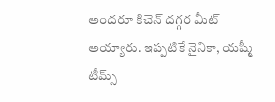అందరూ కిచెన్ దగ్గర మీట్ అయ్యారు. ఇప్పటికే నైనికా, యష్మీ టీమ్స్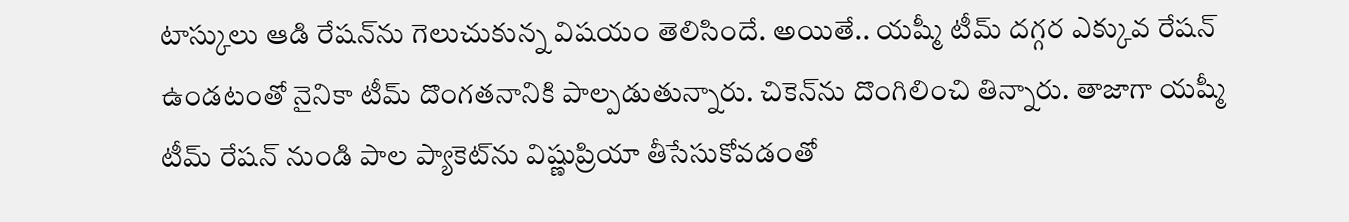టాస్కులు ఆడి రేషన్‌ను గెలుచుకున్న విషయం తెలిసిందే. అయితే.. యష్మీ టీమ్‌ దగ్గర ఎక్కువ రేషన్ ఉండటంతో నైనికా టీమ్ దొంగతనానికి పాల్పడుతున్నారు. చికెన్‌ను దొంగిలించి తిన్నారు. తాజాగా యష్మీ టీమ్ రేషన్ నుండి పాల ప్యాకెట్‌ను విష్ణుప్రియా తీసేసుకోవడంతో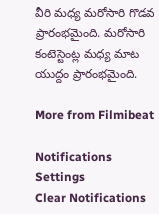వీరి మధ్య మరోసారి గొడవ ప్రారంభమైంది. మరోసారి కంటెస్టెంట్ల మధ్య మాట యుద్దం ప్రారంభమైంది.

More from Filmibeat

Notifications
Settings
Clear Notifications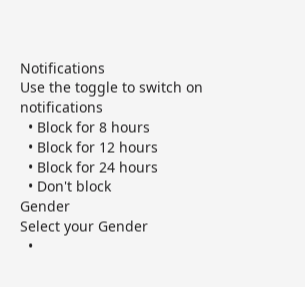Notifications
Use the toggle to switch on notifications
  • Block for 8 hours
  • Block for 12 hours
  • Block for 24 hours
  • Don't block
Gender
Select your Gender
  •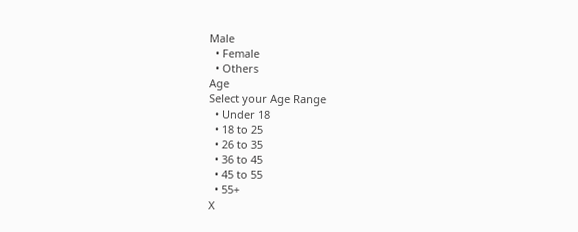Male
  • Female
  • Others
Age
Select your Age Range
  • Under 18
  • 18 to 25
  • 26 to 35
  • 36 to 45
  • 45 to 55
  • 55+
X